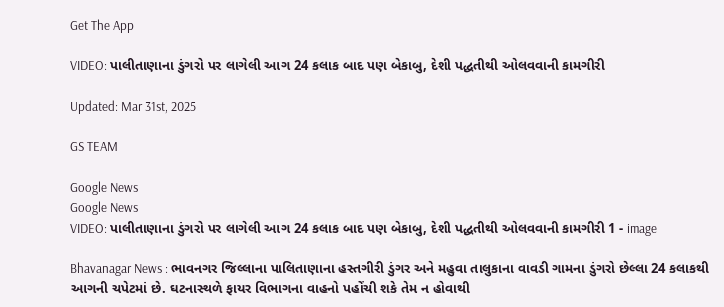Get The App

VIDEO: પાલીતાણાના ડુંગરો પર લાગેલી આગ 24 કલાક બાદ પણ બેકાબુ, દેશી પદ્ધતીથી ઓલવવાની કામગીરી

Updated: Mar 31st, 2025

GS TEAM

Google News
Google News
VIDEO: પાલીતાણાના ડુંગરો પર લાગેલી આગ 24 કલાક બાદ પણ બેકાબુ, દેશી પદ્ધતીથી ઓલવવાની કામગીરી 1 - image

Bhavanagar News : ભાવનગર જિલ્લાના પાલિતાણાના હસ્તગીરી ડુંગર અને મહુવા તાલુકાના વાવડી ગામના ડુંગરો છેલ્લા 24 કલાકથી આગની ચપેટમાં છે. ઘટનાસ્થળે ફાયર વિભાગના વાહનો પહોંચી શકે તેમ ન હોવાથી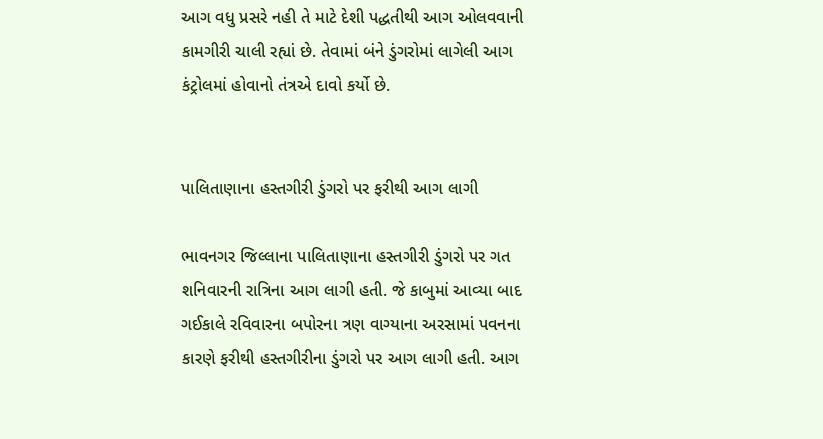આગ વધુ પ્રસરે નહી તે માટે દેશી પદ્ધતીથી આગ ઓલવવાની કામગીરી ચાલી રહ્યાં છે. તેવામાં બંને ડુંગરોમાં લાગેલી આગ કંટ્રોલમાં હોવાનો તંત્રએ દાવો કર્યો છે.


પાલિતાણાના હસ્તગીરી ડુંગરો પર ફરીથી આગ લાગી

ભાવનગર જિલ્લાના પાલિતાણાના હસ્તગીરી ડુંગરો પર ગત શનિવારની રાત્રિના આગ લાગી હતી. જે કાબુમાં આવ્યા બાદ ગઈકાલે રવિવારના બપોરના ત્રણ વાગ્યાના અરસામાં પવનના કારણે ફરીથી હસ્તગીરીના ડુંગરો પર આગ લાગી હતી. આગ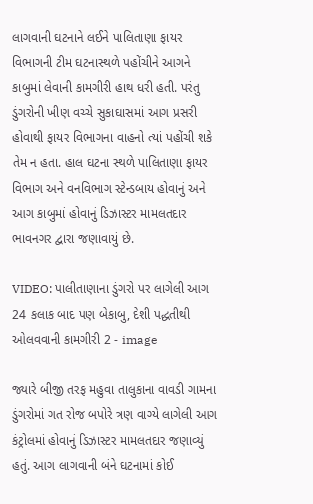લાગવાની ઘટનાને લઈને પાલિતાણા ફાયર વિભાગની ટીમ ઘટનાસ્થળે પહોંચીને આગને કાબુમાં લેવાની કામગીરી હાથ ધરી હતી. પરંતુ ડુંગરોની ખીણ વચ્ચે સુકાઘાસમાં આગ પ્રસરી હોવાથી ફાયર વિભાગના વાહનો ત્યાં પહોંચી શકે તેમ ન હતા. હાલ ઘટના સ્થળે પાલિતાણા ફાયર વિભાગ અને વનવિભાગ સ્ટેન્ડબાય હોવાનું અને આગ કાબુમાં હોવાનું ડિઝાસ્ટર મામલતદાર ભાવનગર દ્વારા જણાવાયું છે.

VIDEO: પાલીતાણાના ડુંગરો પર લાગેલી આગ 24 કલાક બાદ પણ બેકાબુ, દેશી પદ્ધતીથી ઓલવવાની કામગીરી 2 - image

જ્યારે બીજી તરફ મહુવા તાલુકાના વાવડી ગામના ડુંગરોમાં ગત રોજ બપોરે ત્રણ વાગ્યે લાગેલી આગ કંટ્રોલમાં હોવાનું ડિઝાસ્ટર મામલતદાર જણાવ્યું હતું. આગ લાગવાની બંને ઘટનામાં કોઈ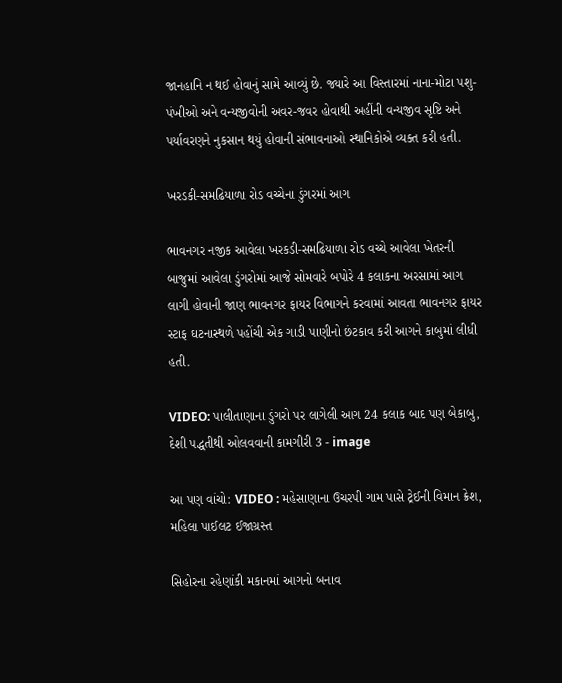જાનહાનિ ન થઈ હોવાનું સામે આવ્યું છે. જ્યારે આ વિસ્તારમાં નાના-મોટા પશુ-પંખીઓ અને વન્યજીવોની અવર-જવર હોવાથી અહીંની વન્યજીવ સૃષ્ટિ અને પર્યાવરણને નુકસાન થયું હોવાની સંભાવનાઓ સ્થાનિકોએ વ્યક્ત કરી હતી.

ખરડકી-સમઢિયાળા રોડ વચ્ચેના ડુંગરમાં આગ

ભાવનગર નજીક આવેલા ખરકડી-સમઢિયાળા રોડ વચ્ચે આવેલા ખેતરની બાજુમાં આવેલા ડુંગરોમાં આજે સોમવારે બપોરે 4 કલાકના અરસામાં આગ લાગી હોવાની જાણ ભાવનગર ફાયર વિભાગને કરવામાં આવતા ભાવનગર ફાયર સ્ટાફ ઘટનાસ્થળે પહોંચી એક ગાડી પાણીનો છંટકાવ કરી આગને કાબુમાં લીધી હતી.

VIDEO: પાલીતાણાના ડુંગરો પર લાગેલી આગ 24 કલાક બાદ પણ બેકાબુ, દેશી પદ્ધતીથી ઓલવવાની કામગીરી 3 - image

આ પણ વાંચો: VIDEO : મહેસાણાના ઉચરપી ગામ પાસે ટ્રેઈની વિમાન ક્રેશ, મહિલા પાઈલટ ઈજાગ્રસ્ત

સિહોરના રહેણાંકી મકાનમાં આગનો બનાવ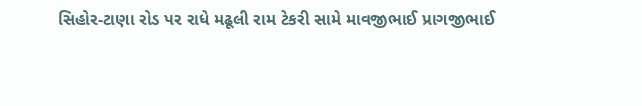સિહોર-ટાણા રોડ પર રાધે મઢૂલી રામ ટેકરી સામે માવજીભાઈ પ્રાગજીભાઈ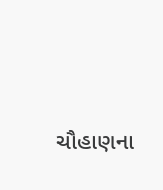ચૌહાણના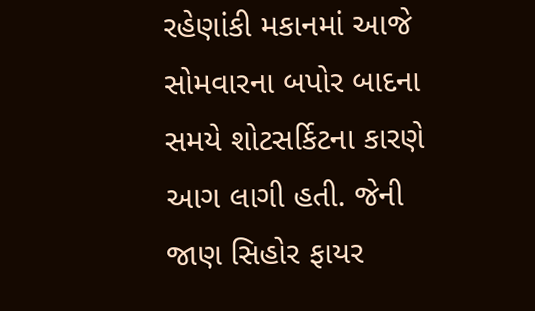રહેણાંકી મકાનમાં આજે સોમવારના બપોર બાદના સમયે શોટસર્કિટના કારણે આગ લાગી હતી. જેની જાણ સિહોર ફાયર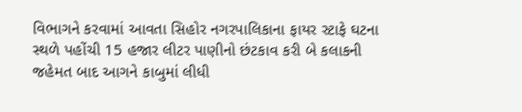વિભાગને કરવામાં આવતા સિહોર નગરપાલિકાના ફાયર સ્ટાફે ઘટના સ્થળે પહોંચી 15 હજાર લીટર પાણીનો છંટકાવ કરી બે કલાકની જહેમત બાદ આગને કાબુમાં લીધી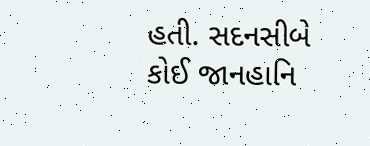હતી. સદનસીબે કોઈ જાનહાનિ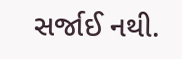સર્જાઈ નથી.